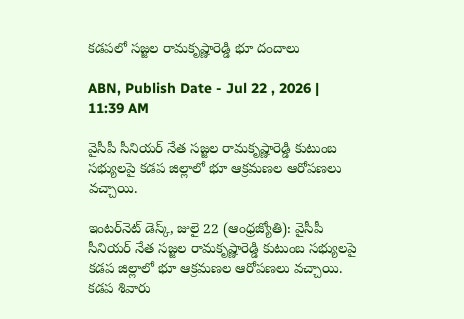కడపలో సజ్జల రామకృష్ణారెడ్డి భూ దందాలు

ABN, Publish Date - Jul 22 , 2026 | 11:39 AM

వైసీపీ సీనియర్ నేత సజ్జల రామకృష్ణారెడ్డి కుటుంబ సభ్యులపై కడప జిల్లాలో భూ ఆక్రమణల ఆరోపణలు వచ్చాయి.

ఇంటర్‌నెట్ డెస్క్, జులై 22 (ఆంధ్రజ్యోతి): వైసీపీ సీనియర్ నేత సజ్జల రామకృష్ణారెడ్డి కుటుంబ సభ్యులపై కడప జిల్లాలో భూ ఆక్రమణల ఆరోపణలు వచ్చాయి. కడప శివారు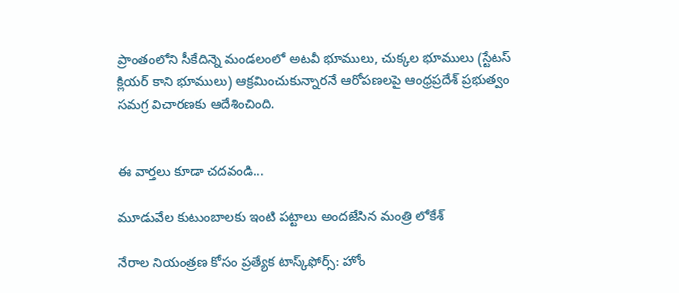ప్రాంతంలోని సీకేదిన్నె మండలంలో అటవీ భూములు, చుక్కల భూములు (స్టేటస్ క్లియర్ కాని భూములు) ఆక్రమించుకున్నారనే ఆరోపణలపై ఆంధ్రప్రదేశ్ ప్రభుత్వం సమగ్ర విచారణకు ఆదేశించింది.


ఈ వార్తలు కూడా చదవండి...

మూడువేల కుటుంబాలకు ఇంటి పట్టాలు అందజేసిన మంత్రి లోకేశ్

నేరాల నియంత్రణ కోసం ప్రత్యేక టాస్క్‌ఫోర్స్: హోం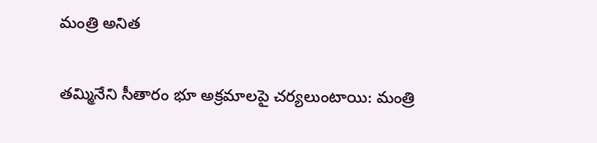మంత్రి అనిత

తమ్మినేని సీతారం భూ అక్రమాలపై చర్యలుంటాయి: మంత్రి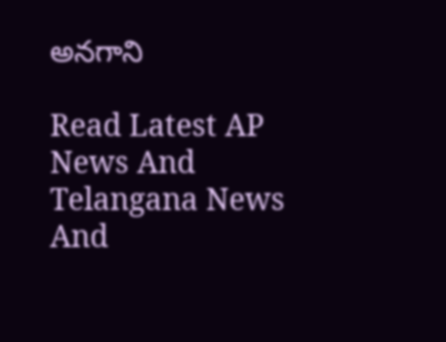అనగాని

Read Latest AP News And Telangana News And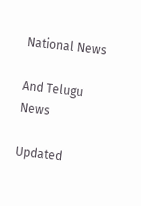National News

And Telugu News

Updated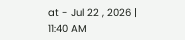at - Jul 22 , 2026 | 11:40 AM